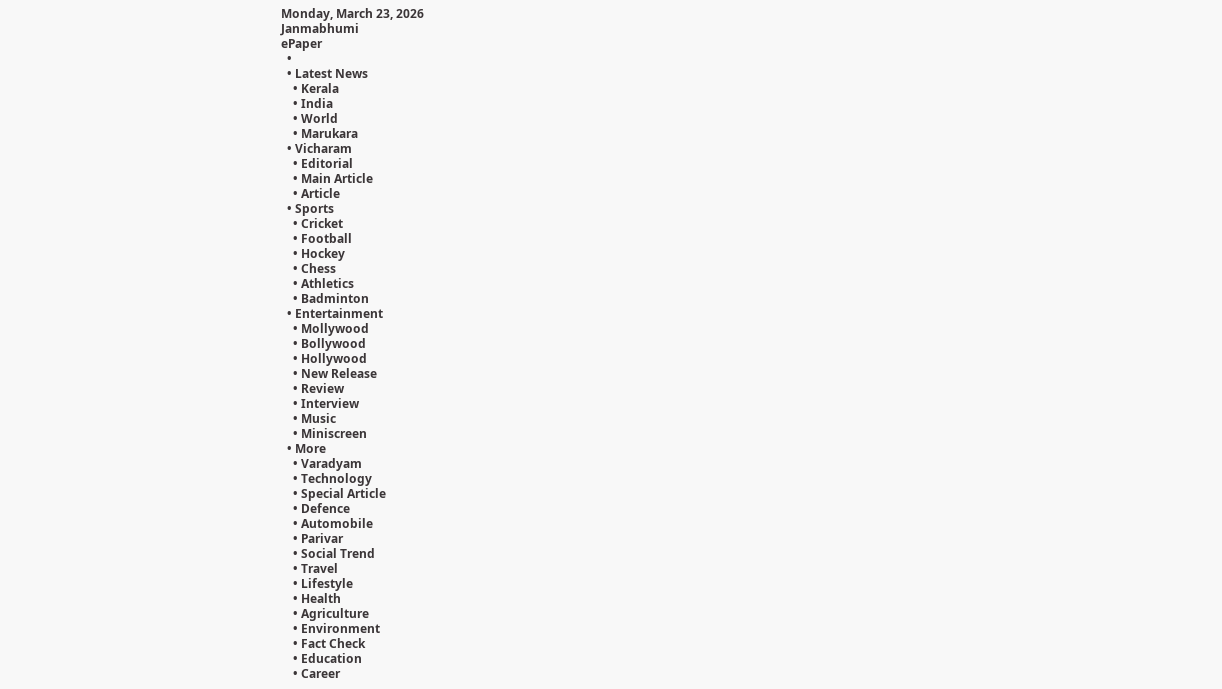Monday, March 23, 2026
Janmabhumi
ePaper
  •
  • Latest News
    • Kerala
    • India
    • World
    • Marukara
  • Vicharam
    • Editorial
    • Main Article
    • Article
  • Sports
    • Cricket
    • Football
    • Hockey
    • Chess
    • Athletics
    • Badminton
  • Entertainment
    • Mollywood
    • Bollywood
    • Hollywood
    • New Release
    • Review
    • Interview
    • Music
    • Miniscreen
  • More
    • Varadyam
    • Technology
    • Special Article
    • Defence
    • Automobile
    • Parivar
    • Social Trend
    • Travel
    • Lifestyle
    • Health
    • Agriculture
    • Environment
    • Fact Check
    • Education
    • Career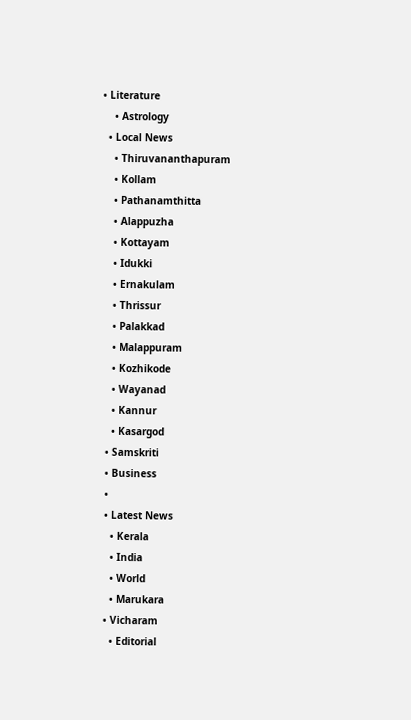• Literature
    • Astrology
  • Local News
    • Thiruvananthapuram
    • Kollam
    • Pathanamthitta
    • Alappuzha
    • Kottayam
    • Idukki
    • Ernakulam
    • Thrissur
    • Palakkad
    • Malappuram
    • Kozhikode
    • Wayanad
    • Kannur
    • Kasargod
  • Samskriti
  • Business
  •
  • Latest News
    • Kerala
    • India
    • World
    • Marukara
  • Vicharam
    • Editorial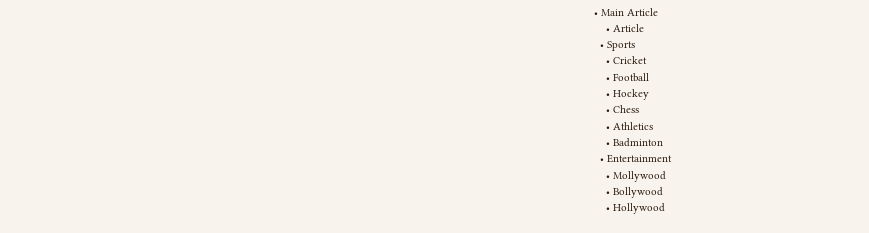• Main Article
    • Article
  • Sports
    • Cricket
    • Football
    • Hockey
    • Chess
    • Athletics
    • Badminton
  • Entertainment
    • Mollywood
    • Bollywood
    • Hollywood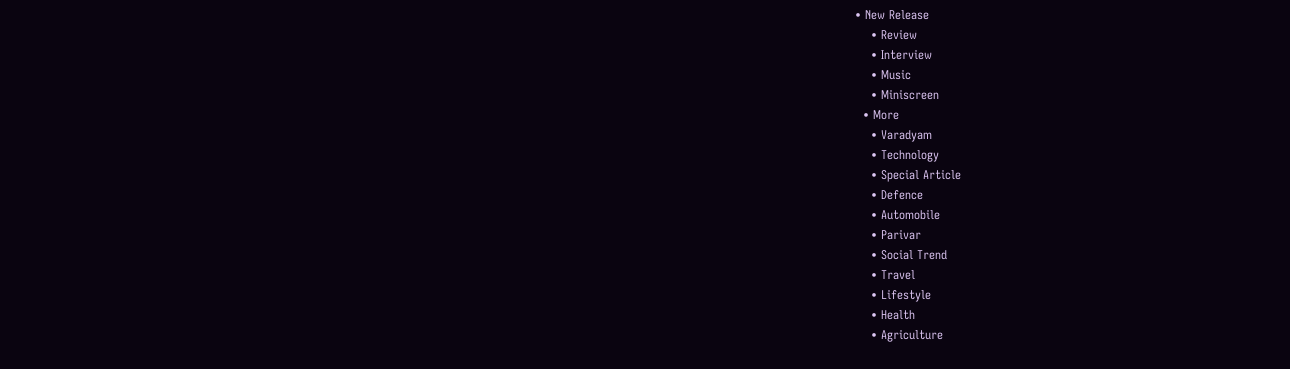• New Release
    • Review
    • Interview
    • Music
    • Miniscreen
  • More
    • Varadyam
    • Technology
    • Special Article
    • Defence
    • Automobile
    • Parivar
    • Social Trend
    • Travel
    • Lifestyle
    • Health
    • Agriculture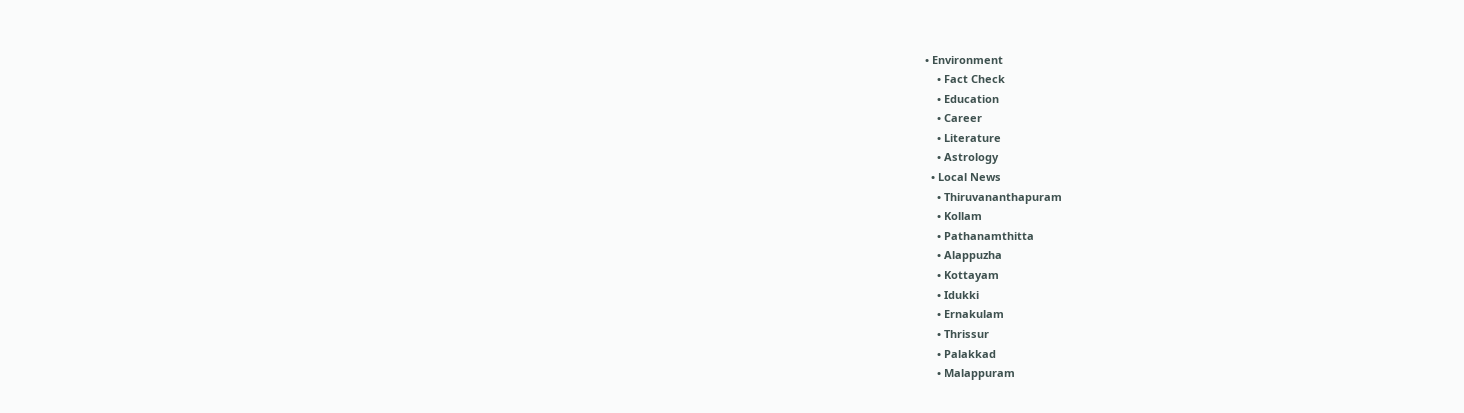• Environment
    • Fact Check
    • Education
    • Career
    • Literature
    • Astrology
  • Local News
    • Thiruvananthapuram
    • Kollam
    • Pathanamthitta
    • Alappuzha
    • Kottayam
    • Idukki
    • Ernakulam
    • Thrissur
    • Palakkad
    • Malappuram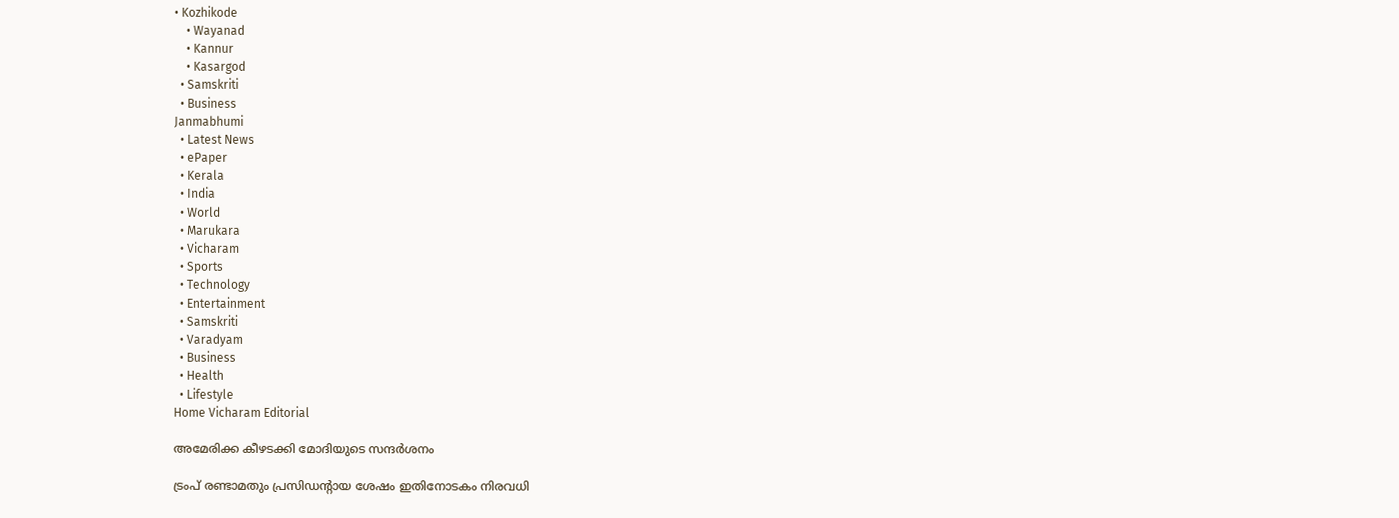• Kozhikode
    • Wayanad
    • Kannur
    • Kasargod
  • Samskriti
  • Business
Janmabhumi
  • Latest News
  • ePaper
  • Kerala
  • India
  • World
  • Marukara
  • Vicharam
  • Sports
  • Technology
  • Entertainment
  • Samskriti
  • Varadyam
  • Business
  • Health
  • Lifestyle
Home Vicharam Editorial

അമേരിക്ക കീഴടക്കി മോദിയുടെ സന്ദര്‍ശനം

ട്രംപ് രണ്ടാമതും പ്രസിഡന്റായ ശേഷം ഇതിനോടകം നിരവധി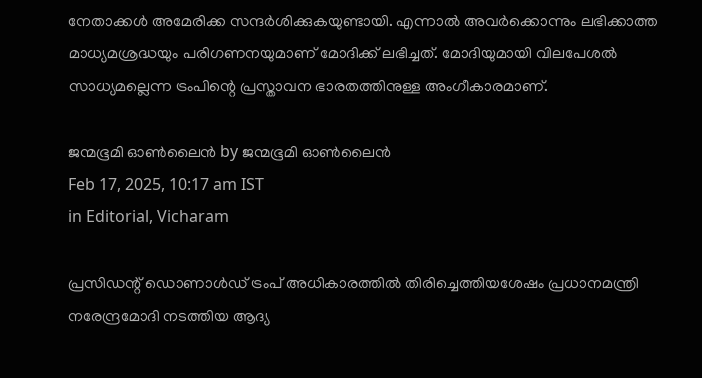നേതാക്കള്‍ അമേരിക്ക സന്ദര്‍ശിക്കുകയുണ്ടായി. എന്നാല്‍ അവര്‍ക്കൊന്നും ലഭിക്കാത്ത മാധ്യമശ്രദ്ധയും പരിഗണനയുമാണ് മോദിക്ക് ലഭിച്ചത്. മോദിയുമായി വിലപേശല്‍ സാധ്യമല്ലെന്ന ട്രംപിന്റെ പ്രസ്താവന ഭാരതത്തിനുള്ള അംഗീകാരമാണ്.

ജന്മഭൂമി ഓണ്‍ലൈന്‍ by ജന്മഭൂമി ഓണ്‍ലൈന്‍
Feb 17, 2025, 10:17 am IST
in Editorial, Vicharam

പ്രസിഡന്റ് ഡൊണാള്‍ഡ് ട്രംപ് അധികാരത്തില്‍ തിരിച്ചെത്തിയശേഷം പ്രധാനമന്ത്രി നരേന്ദ്രമോദി നടത്തിയ ആദ്യ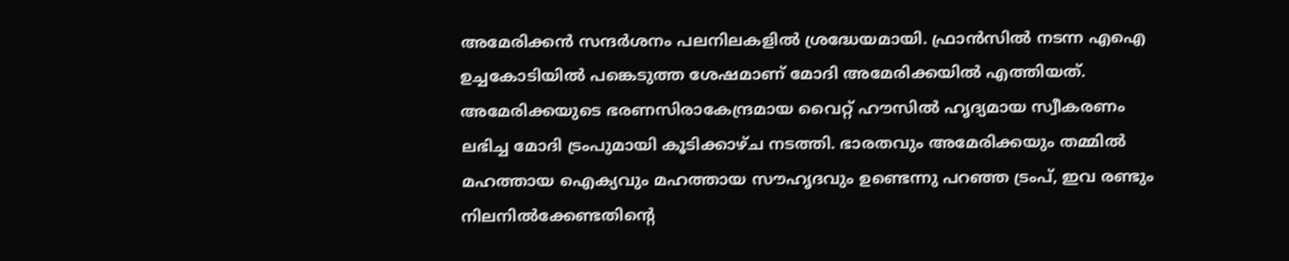അമേരിക്കന്‍ സന്ദര്‍ശനം പലനിലകളില്‍ ശ്രദ്ധേയമായി. ഫ്രാന്‍സില്‍ നടന്ന എഐ ഉച്ചകോടിയില്‍ പങ്കെടുത്ത ശേഷമാണ് മോദി അമേരിക്കയില്‍ എത്തിയത്. അമേരിക്കയുടെ ഭരണസിരാകേന്ദ്രമായ വൈറ്റ് ഹൗസില്‍ ഹൃദ്യമായ സ്വീകരണം ലഭിച്ച മോദി ട്രംപുമായി കൂടിക്കാഴ്ച നടത്തി. ഭാരതവും അമേരിക്കയും തമ്മില്‍ മഹത്തായ ഐക്യവും മഹത്തായ സൗഹൃദവും ഉണ്ടെന്നു പറഞ്ഞ ട്രംപ്, ഇവ രണ്ടും നിലനില്‍ക്കേണ്ടതിന്റെ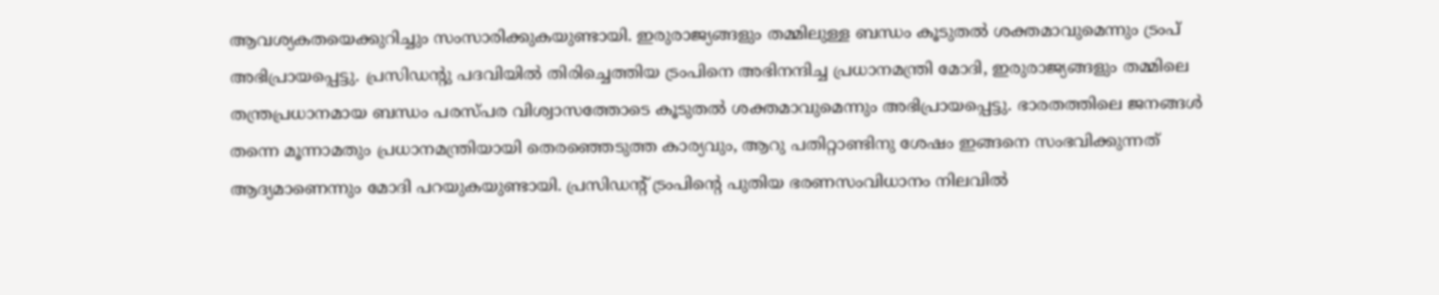ആവശ്യകതയെക്കുറിച്ചും സംസാരിക്കുകയുണ്ടായി. ഇരുരാജ്യങ്ങളും തമ്മിലുള്ള ബന്ധം കൂടുതല്‍ ശക്തമാവുമെന്നും ട്രംപ് അഭിപ്രായപ്പെട്ടു. പ്രസിഡന്റു പദവിയില്‍ തിരിച്ചെത്തിയ ട്രംപിനെ അഭിനന്ദിച്ച പ്രധാനമന്ത്രി മോദി, ഇരുരാജ്യങ്ങളും തമ്മിലെ തന്ത്രപ്രധാനമായ ബന്ധം പരസ്പര വിശ്വാസത്തോടെ കൂടുതല്‍ ശക്തമാവുമെന്നും അഭിപ്രായപ്പെട്ടു. ഭാരതത്തിലെ ജനങ്ങള്‍ തന്നെ മൂന്നാമതും പ്രധാനമന്ത്രിയായി തെരഞ്ഞെടുത്ത കാര്യവും, ആറു പതിറ്റാണ്ടിനു ശേഷം ഇങ്ങനെ സംഭവിക്കുന്നത് ആദ്യമാണെന്നും മോദി പറയുകയുണ്ടായി. പ്രസിഡന്റ് ട്രംപിന്റെ പുതിയ ഭരണസംവിധാനം നിലവില്‍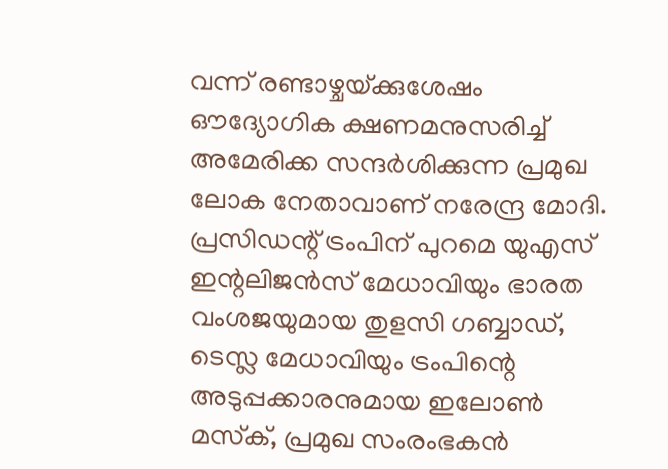വന്ന് രണ്ടാഴ്ചയ്‌ക്കുശേഷം ഔദ്യോഗിക ക്ഷണമനുസരിച്ച് അമേരിക്ക സന്ദര്‍ശിക്കുന്ന പ്രമുഖ ലോക നേതാവാണ് നരേന്ദ്ര മോദി. പ്രസിഡന്റ് ട്രംപിന് പുറമെ യുഎസ് ഇന്റലിജന്‍സ് മേധാവിയും ഭാരത വംശജയുമായ തുളസി ഗബ്ബാഡ്, ടെസ്ല മേധാവിയും ട്രംപിന്റെ അടുപ്പക്കാരനുമായ ഇലോണ്‍ മസ്‌ക്, പ്രമുഖ സംരംഭകന്‍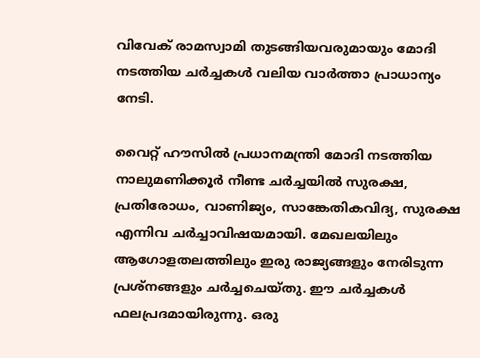വിവേക് രാമസ്വാമി തുടങ്ങിയവരുമായും മോദി നടത്തിയ ചര്‍ച്ചകള്‍ വലിയ വാര്‍ത്താ പ്രാധാന്യം നേടി.

വൈറ്റ് ഹൗസില്‍ പ്രധാനമന്ത്രി മോദി നടത്തിയ നാലുമണിക്കൂര്‍ നീണ്ട ചര്‍ച്ചയില്‍ സുരക്ഷ, പ്രതിരോധം, വാണിജ്യം, സാങ്കേതികവിദ്യ, സുരക്ഷ എന്നിവ ചര്‍ച്ചാവിഷയമായി. മേഖലയിലും ആഗോളതലത്തിലും ഇരു രാജ്യങ്ങളും നേരിടുന്ന പ്രശ്‌നങ്ങളും ചര്‍ച്ചചെയ്തു. ഈ ചര്‍ച്ചകള്‍ ഫലപ്രദമായിരുന്നു. ഒരു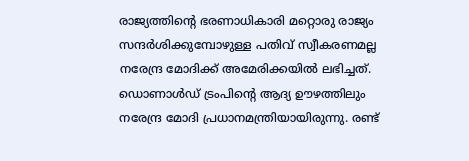രാജ്യത്തിന്റെ ഭരണാധികാരി മറ്റൊരു രാജ്യം സന്ദര്‍ശിക്കുമ്പോഴുള്ള പതിവ് സ്വീകരണമല്ല നരേന്ദ്ര മോദിക്ക് അമേരിക്കയില്‍ ലഭിച്ചത്. ഡൊണാള്‍ഡ് ട്രംപിന്റെ ആദ്യ ഊഴത്തിലും നരേന്ദ്ര മോദി പ്രധാനമന്ത്രിയായിരുന്നു. രണ്ട്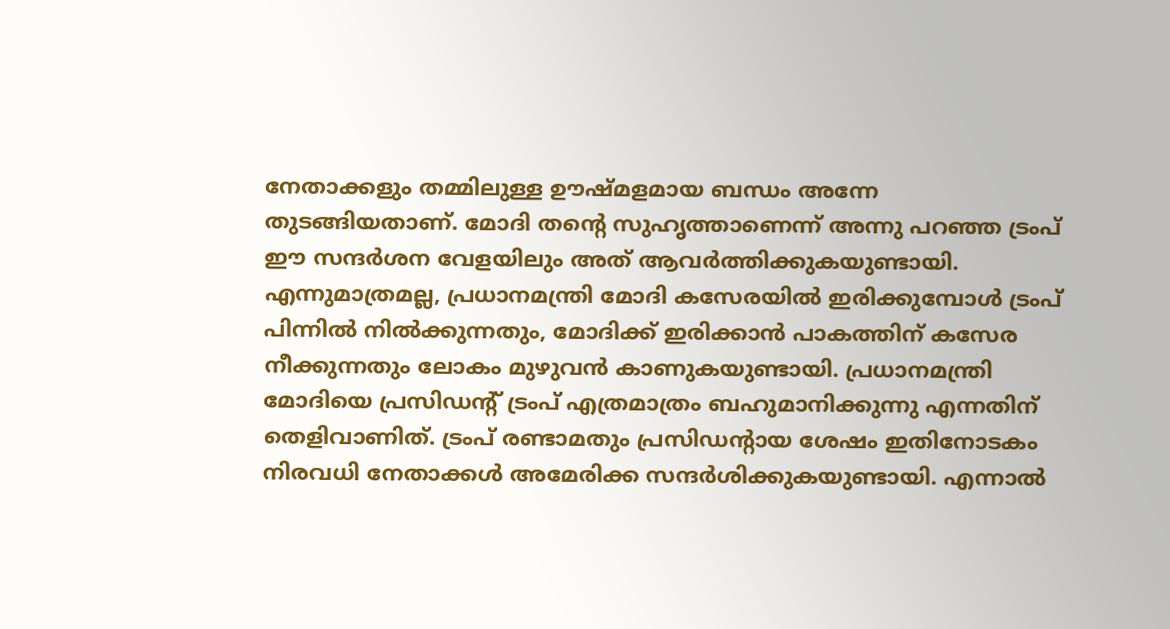നേതാക്കളും തമ്മിലുള്ള ഊഷ്മളമായ ബന്ധം അന്നേ തുടങ്ങിയതാണ്. മോദി തന്റെ സുഹൃത്താണെന്ന് അന്നു പറഞ്ഞ ട്രംപ് ഈ സന്ദര്‍ശന വേളയിലും അത് ആവര്‍ത്തിക്കുകയുണ്ടായി. എന്നുമാത്രമല്ല, പ്രധാനമന്ത്രി മോദി കസേരയില്‍ ഇരിക്കുമ്പോള്‍ ട്രംപ് പിന്നില്‍ നില്‍ക്കുന്നതും, മോദിക്ക് ഇരിക്കാന്‍ പാകത്തിന് കസേര നീക്കുന്നതും ലോകം മുഴുവന്‍ കാണുകയുണ്ടായി. പ്രധാനമന്ത്രി മോദിയെ പ്രസിഡന്റ് ട്രംപ് എത്രമാത്രം ബഹുമാനിക്കുന്നു എന്നതിന് തെളിവാണിത്. ട്രംപ് രണ്ടാമതും പ്രസിഡന്റായ ശേഷം ഇതിനോടകം നിരവധി നേതാക്കള്‍ അമേരിക്ക സന്ദര്‍ശിക്കുകയുണ്ടായി. എന്നാല്‍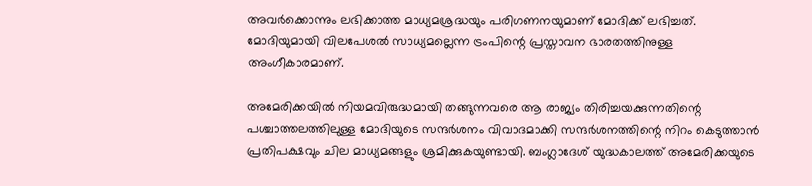അവര്‍ക്കൊന്നും ലഭിക്കാത്ത മാധ്യമശ്രദ്ധയും പരിഗണനയുമാണ് മോദിക്ക് ലഭിച്ചത്. മോദിയുമായി വിലപേശല്‍ സാധ്യമല്ലെന്ന ട്രംപിന്റെ പ്രസ്താവന ഭാരതത്തിനുള്ള അംഗീകാരമാണ്.

അമേരിക്കയില്‍ നിയമവിരുദ്ധമായി തങ്ങുന്നവരെ ആ രാജ്യം തിരിച്ചയക്കുന്നതിന്റെ പശ്ചാത്തലത്തിലുള്ള മോദിയുടെ സന്ദര്‍ശനം വിവാദമാക്കി സന്ദര്‍ശനത്തിന്റെ നിറം കെടുത്താന്‍ പ്രതിപക്ഷവും ചില മാധ്യമങ്ങളും ശ്രമിക്കുകയുണ്ടായി. ബംഗ്ലാദേശ് യുദ്ധകാലത്ത് അമേരിക്കയുടെ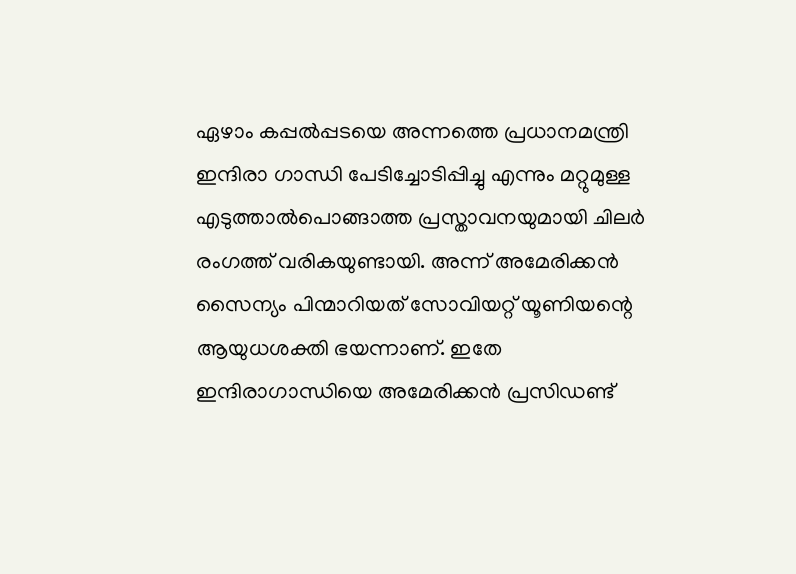ഏഴാം കപ്പല്‍പ്പടയെ അന്നത്തെ പ്രധാനമന്ത്രി ഇന്ദിരാ ഗാന്ധി പേടിച്ചോടിപ്പിച്ചു എന്നും മറ്റുമുള്ള എടുത്താല്‍പൊങ്ങാത്ത പ്രസ്താവനയുമായി ചിലര്‍ രംഗത്ത് വരികയുണ്ടായി. അന്ന് അമേരിക്കന്‍ സൈന്യം പിന്മാറിയത് സോവിയറ്റ് യൂണിയന്റെ ആയുധശക്തി ഭയന്നാണ്. ഇതേ ഇന്ദിരാഗാന്ധിയെ അമേരിക്കന്‍ പ്രസിഡണ്ട്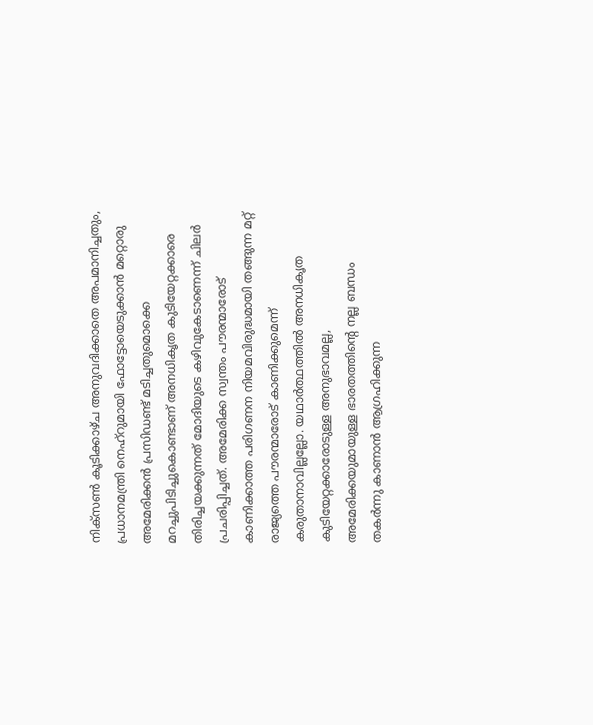നിക്സണ്‍ കൂടിക്കാഴ്ച അനുവദിക്കാതെ അപമാനിച്ചതും, പ്രധാനമന്ത്രി നെഹ്‌റുമായി ഫോട്ടോയെടുക്കാന്‍ മറ്റൊരു അമേരിക്കന്‍ പ്രസിഡണ്ട് മടിച്ചതുമൊക്കെ മറച്ചുപിടിച്ചുകൊണ്ടാണ് അനധികൃത കുടിയേറ്റക്കാരെ തിരിച്ചയക്കുന്നത് മോദിയുടെ കഴിവുകേടാണെന്ന് ചിലര്‍ പ്രചരിപ്പിച്ചത്. അമേരിക്ക സ്വന്തം പൗരന്മാരോട് കാണിക്കാത്ത പരിഗണന നിയമവിരുദ്ധമായി തങ്ങുന്ന മറ്റ് രാജ്യത്തെ പൗരന്മാരോട് കാണിക്കുമെന്ന് കരുതാനാവില്ലല്ലോ. യഥാര്‍ത്ഥത്തില്‍ അനധികൃത കുടിയേറ്റക്കാരോടുള്ള അനുഭാവമല്ല, അമേരിക്കയുമായുള്ള ഭാരതത്തിന്റെ നല്ല ബന്ധം തകര്‍ന്നു കാണാന്‍ ആഗ്രഹിക്കുന്ന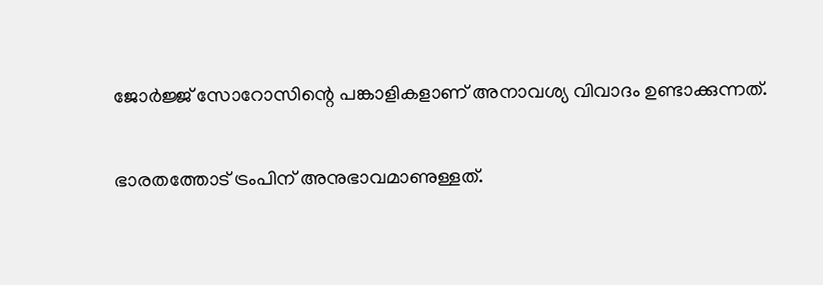ജോര്‍ജ്ജ് സോറോസിന്റെ പങ്കാളികളാണ് അനാവശ്യ വിവാദം ഉണ്ടാക്കുന്നത്.

ഭാരതത്തോട് ട്രംപിന് അനുഭാവമാണുള്ളത്.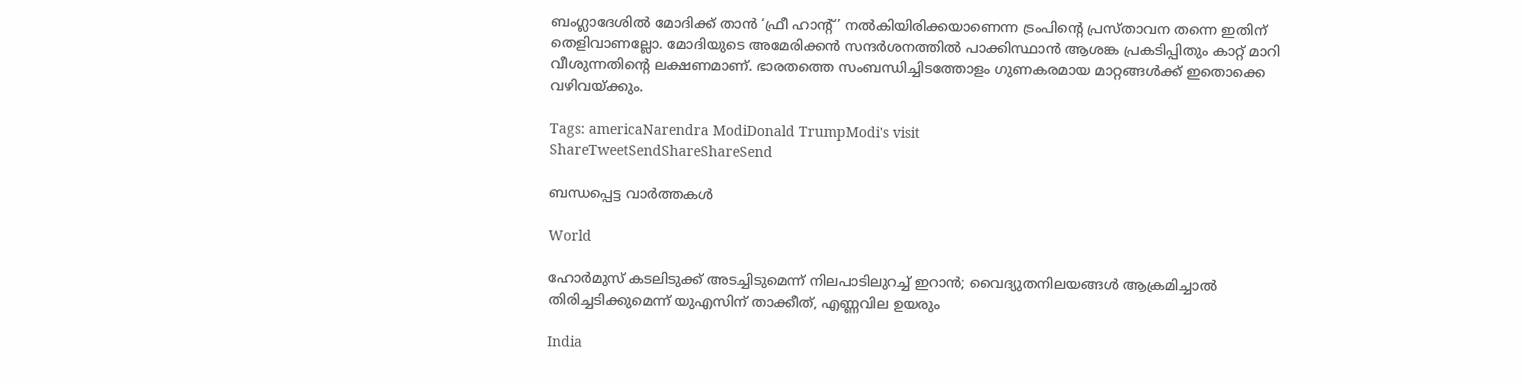ബംഗ്ലാദേശില്‍ മോദിക്ക് താന്‍ ‘ഫ്രീ ഹാന്റ്’ നല്‍കിയിരിക്കയാണെന്ന ട്രംപിന്റെ പ്രസ്താവന തന്നെ ഇതിന് തെളിവാണല്ലോ. മോദിയുടെ അമേരിക്കന്‍ സന്ദര്‍ശനത്തില്‍ പാക്കിസ്ഥാന്‍ ആശങ്ക പ്രകടിപ്പിതും കാറ്റ് മാറി വീശുന്നതിന്റെ ലക്ഷണമാണ്. ഭാരതത്തെ സംബന്ധിച്ചിടത്തോളം ഗുണകരമായ മാറ്റങ്ങള്‍ക്ക് ഇതൊക്കെ വഴിവയ്‌ക്കും.

Tags: americaNarendra ModiDonald TrumpModi's visit
ShareTweetSendShareShareSend

ബന്ധപ്പെട്ട വാര്‍ത്തകള്‍

World

ഹോര്‍മുസ് കടലിടുക്ക് അടച്ചിടുമെന്ന് നിലപാടിലുറച്ച് ഇറാന്‍; വൈദ്യുതനിലയങ്ങള്‍ ആക്രമിച്ചാല്‍ തിരിച്ചടിക്കുമെന്ന് യുഎസിന് താക്കീത്, എണ്ണവില ഉയരും

India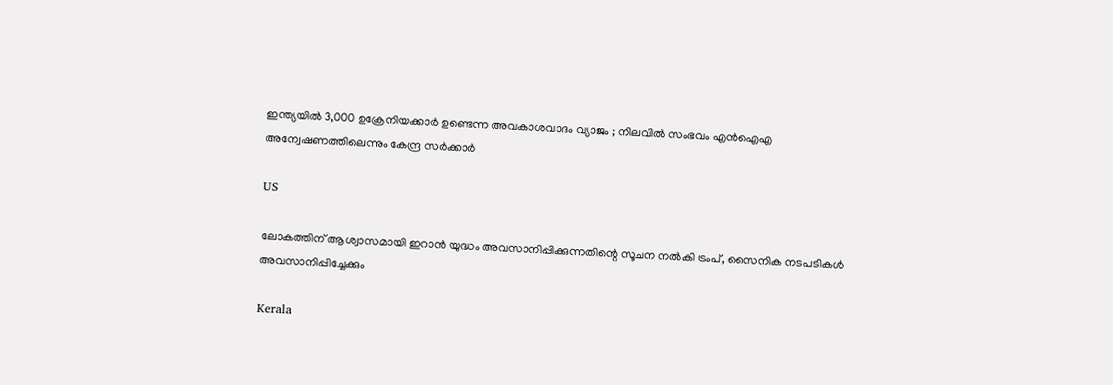ഇന്ത്യയിൽ 3,000 ഉക്രേനിയക്കാർ ഉണ്ടെന്ന അവകാശവാദം വ്യാജം ; നിലവിൽ സംഭവം എൻഐഎ അന്വേഷണത്തിലെന്നും കേന്ദ്ര സർക്കാർ

US

ലോകത്തിന് ആശ്വാസമായി ഇറാൻ യുദ്ധം അവസാനിപ്പിക്കുന്നതിന്റെ സൂചന നൽകി ട്രംപ്, സൈനിക നടപടികൾ അവസാനിപ്പിച്ചേക്കും

Kerala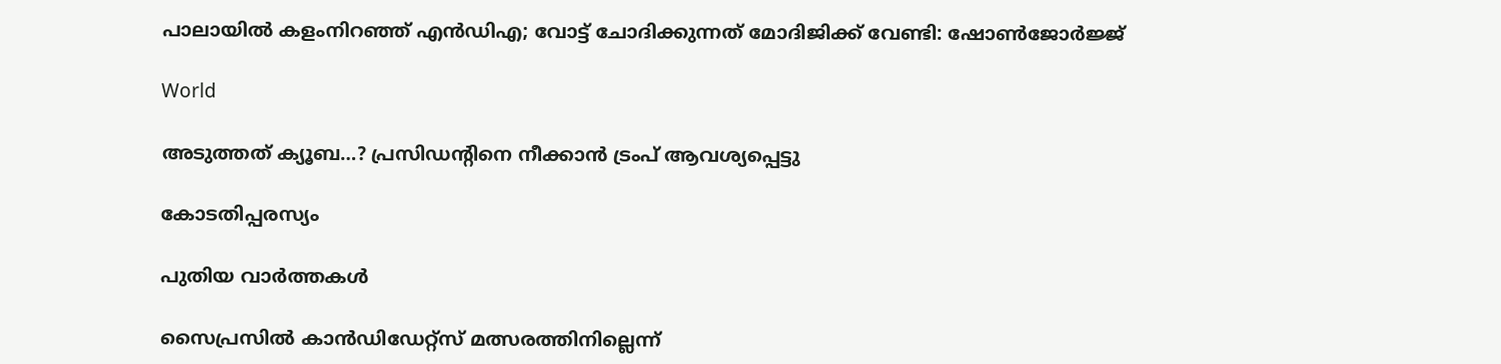പാലായില്‍ കളംനിറഞ്ഞ് എന്‍ഡിഎ; വോട്ട് ചോദിക്കുന്നത് മോദിജിക്ക് വേണ്ടി: ഷോണ്‍ജോര്‍ജ്ജ്

World

അടുത്തത് ക്യൂബ…? പ്രസിഡന്റിനെ നീക്കാന്‍ ട്രംപ് ആവശ്യപ്പെട്ടു

കോടതിപ്പരസ്യം

പുതിയ വാര്‍ത്തകള്‍

സൈപ്രസില്‍ കാന്‍ഡിഡേറ്റ്സ് മത്സരത്തിനില്ലെന്ന്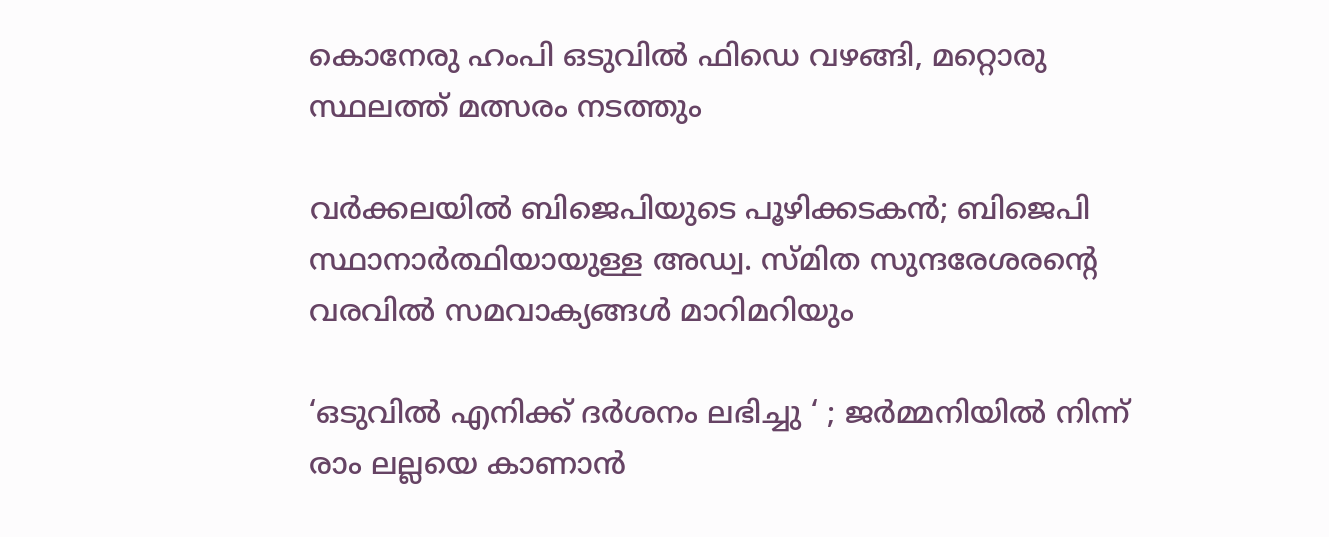കൊനേരു ഹംപി ഒടുവില്‍ ഫിഡെ വഴങ്ങി, മറ്റൊരു സ്ഥലത്ത് മത്സരം നടത്തും

വർക്കലയില്‍ ബിജെപിയുടെ പൂഴിക്കടകന്‍; ബിജെപി സ്ഥാനാർത്ഥിയായുള്ള അഡ്വ. സ്മിത സുന്ദരേശരന്റെ വരവില്‍ സമവാക്യങ്ങള്‍ മാറിമറിയും

‘ഒടുവിൽ എനിക്ക് ദർശനം ലഭിച്ചു ‘ ; ജർമ്മനിയിൽ നിന്ന് രാം ലല്ലയെ കാണാൻ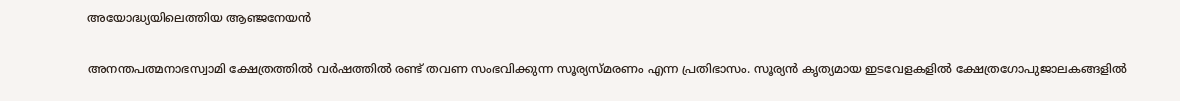അയോദ്ധ്യയിലെത്തിയ ആഞ്ജനേയൻ

അനന്തപത്മനാഭസ്വാമി ക്ഷേത്രത്തില്‍ വര്‍ഷത്തില്‍ രണ്ട് തവണ സംഭവിക്കുന്ന സൂര്യസ്മരണം എന്ന പ്രതിഭാസം. സൂര്യന്‍ കൃത്യമായ ഇടവേളകളില്‍ ക്ഷേത്രഗോപുജാലകങ്ങളില്‍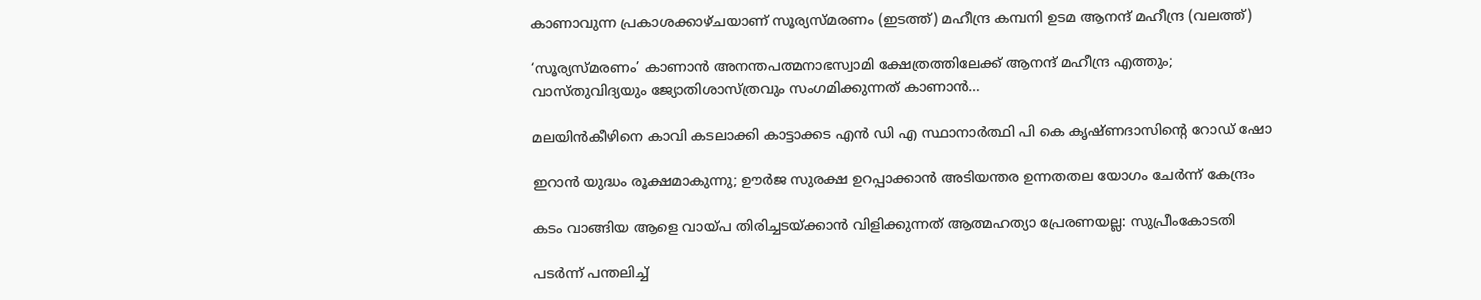കാണാവുന്ന പ്രകാശക്കാഴ്ചയാണ് സൂര്യസ്മരണം (ഇടത്ത്) മഹീന്ദ്ര കമ്പനി ഉടമ ആനന്ദ് മഹീന്ദ്ര (വലത്ത്)

‘സൂര്യസ്മരണം’ കാണാന്‍ അനന്തപത്മനാഭസ്വാമി ക്ഷേത്രത്തിലേക്ക് ആനന്ദ് മഹീന്ദ്ര എത്തും; വാസ്തുവിദ്യയും ജ്യോതിശാസ്ത്രവും സംഗമിക്കുന്നത് കാണാന്‍…

മലയിന്‍കീഴിനെ കാവി കടലാക്കി കാട്ടാക്കട എന്‍ ഡി എ സ്ഥാനാര്‍ത്ഥി പി കെ കൃഷ്ണദാസിന്റെ റോഡ് ഷോ

ഇറാന്‍ യുദ്ധം രൂക്ഷമാകുന്നു; ഊർജ സുരക്ഷ ഉറപ്പാക്കാൻ അടിയന്തര ഉന്നതതല യോഗം ചേർന്ന് കേന്ദ്രം

കടം വാങ്ങിയ ആളെ വായ്‌പ തിരിച്ചടയ്‌ക്കാൻ വിളിക്കുന്നത് ആത്മഹത്യാ പ്രേരണയല്ല: സുപ്രീംകോടതി

പടർന്ന് പന്തലിച്ച്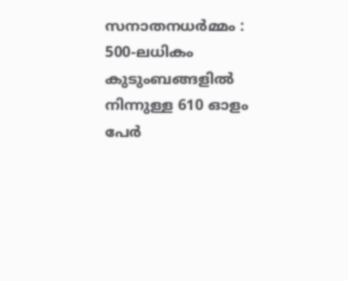സനാതനധർമ്മം : 500-ലധികം കുടുംബങ്ങളിൽ നിന്നുള്ള 610 ഓളം പേർ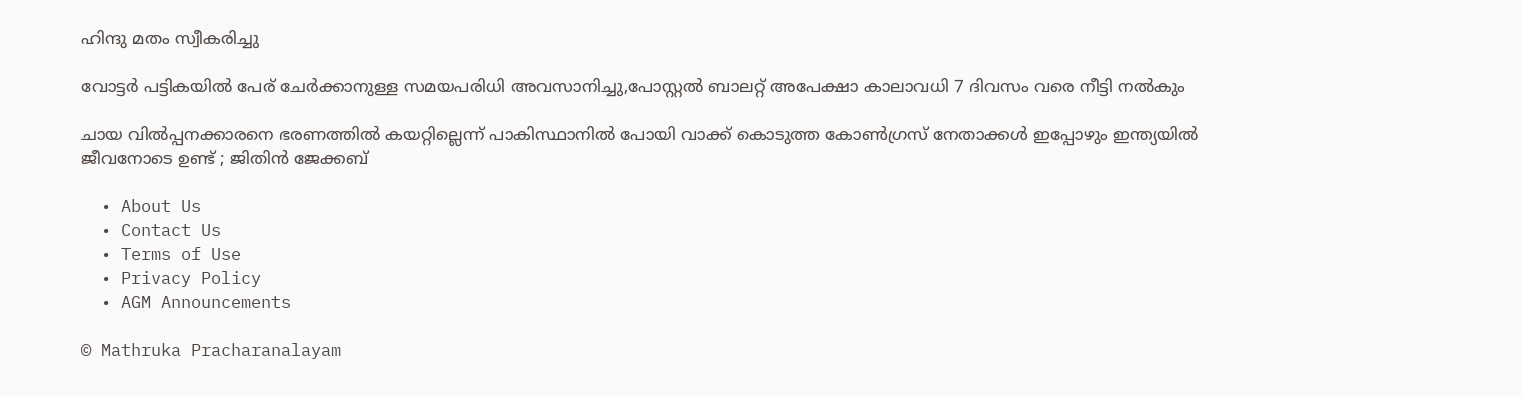ഹിന്ദു മതം സ്വീകരിച്ചു

വോട്ടര്‍ പട്ടികയില്‍ പേര് ചേര്‍ക്കാനുള്ള സമയപരിധി അവസാനിച്ചു,പോസ്റ്റല്‍ ബാലറ്റ് അപേക്ഷാ കാലാവധി 7 ദിവസം വരെ നീട്ടി നല്‍കും

ചായ വിൽപ്പനക്കാരനെ ഭരണത്തിൽ കയറ്റില്ലെന്ന് പാകിസ്ഥാനിൽ പോയി വാക്ക് കൊടുത്ത കോൺഗ്രസ്‌ നേതാക്കൾ ഇപ്പോഴും ഇന്ത്യയിൽ ജീവനോടെ ഉണ്ട് ; ജിതിൻ ജേക്കബ്

  • About Us
  • Contact Us
  • Terms of Use
  • Privacy Policy
  • AGM Announcements

© Mathruka Pracharanalayam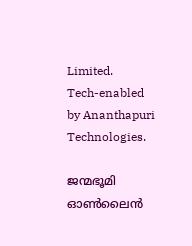Limited.
Tech-enabled by Ananthapuri Technologies.

ജന്മഭൂമി ഓണ്‍ലൈന്‍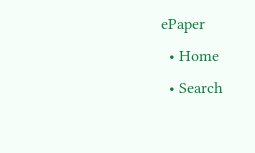ePaper
  • Home
  • Search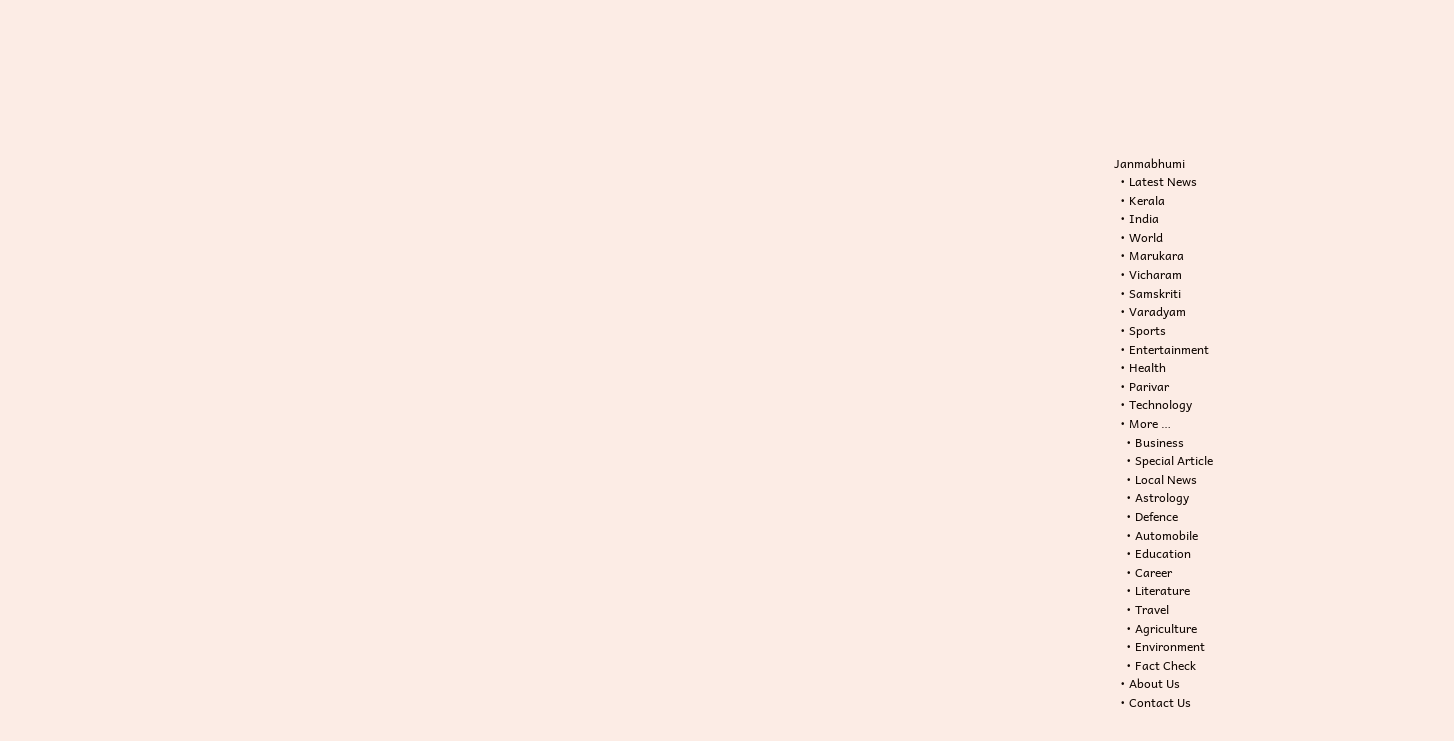Janmabhumi
  • Latest News
  • Kerala
  • India
  • World
  • Marukara
  • Vicharam
  • Samskriti
  • Varadyam
  • Sports
  • Entertainment
  • Health
  • Parivar
  • Technology
  • More …
    • Business
    • Special Article
    • Local News
    • Astrology
    • Defence
    • Automobile
    • Education
    • Career
    • Literature
    • Travel
    • Agriculture
    • Environment
    • Fact Check
  • About Us
  • Contact Us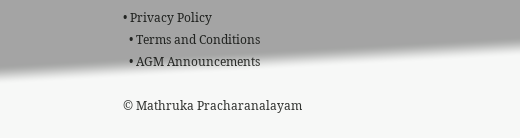• Privacy Policy
  • Terms and Conditions
  • AGM Announcements

© Mathruka Pracharanalayam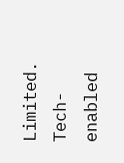Limited.
Tech-enabled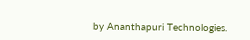by Ananthapuri Technologies.